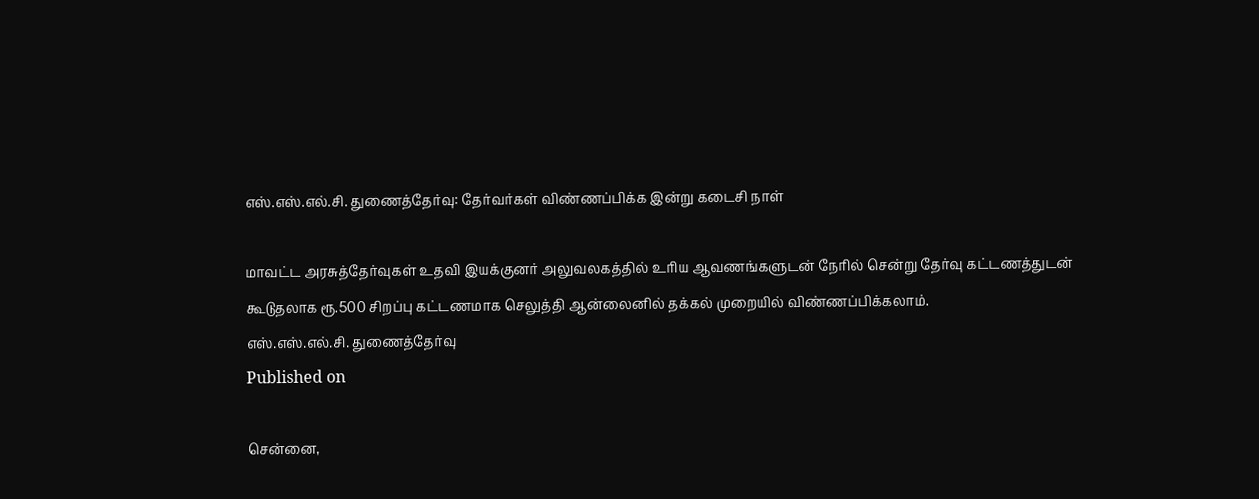எஸ்.எஸ்.எல்.சி. துணைத்தேர்வு: தேர்வர்கள் விண்ணப்பிக்க இன்று கடைசி நாள்

மாவட்ட அரசுத்தேர்வுகள் உதவி இயக்குனர் அலுவலகத்தில் உரிய ஆவணங்களுடன் நேரில் சென்று தேர்வு கட்டணத்துடன் கூடுதலாக ரூ.500 சிறப்பு கட்டணமாக செலுத்தி ஆன்லைனில் தக்கல் முறையில் விண்ணப்பிக்கலாம்.
எஸ்.எஸ்.எல்.சி. துணைத்தேர்வு
Published on

சென்னை,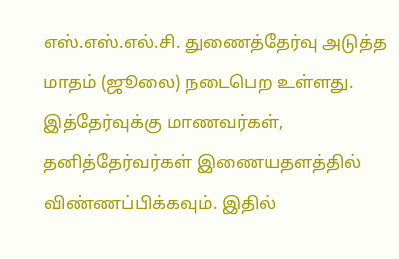எஸ்.எஸ்.எல்.சி. துணைத்தேர்வு அடுத்த மாதம் (ஜூலை) நடைபெற உள்ளது. இத்தேர்வுக்கு மாணவர்கள், தனித்தேர்வர்கள் இணையதளத்தில் விண்ணப்பிக்கவும். இதில்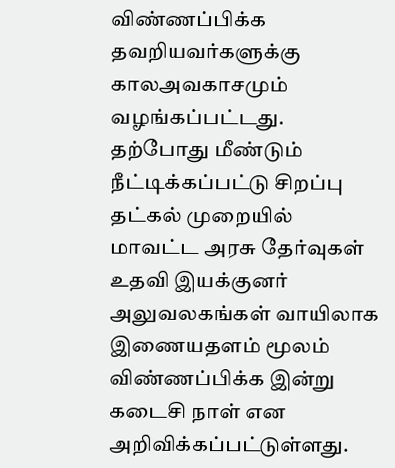விண்ணப்பிக்க தவறியவர்களுக்கு காலஅவகாசமும் வழங்கப்பட்டது. தற்போது மீண்டும் நீட்டிக்கப்பட்டு சிறப்பு தட்கல் முறையில் மாவட்ட அரசு தேர்வுகள் உதவி இயக்குனர் அலுவலகங்கள் வாயிலாக இணையதளம் மூலம் விண்ணப்பிக்க இன்று கடைசி நாள் என அறிவிக்கப்பட்டுள்ளது.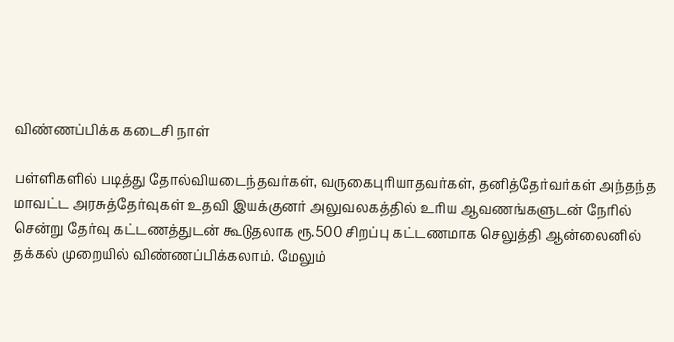விண்ணப்பிக்க கடைசி நாள்

பள்ளிகளில் படித்து தோல்வியடைந்தவர்கள், வருகைபுரியாதவர்கள், தனித்தேர்வர்கள் அந்தந்த மாவட்ட அரசுத்தேர்வுகள் உதவி இயக்குனர் அலுவலகத்தில் உரிய ஆவணங்களுடன் நேரில் சென்று தேர்வு கட்டணத்துடன் கூடுதலாக ரூ.500 சிறப்பு கட்டணமாக செலுத்தி ஆன்லைனில் தக்கல் முறையில் விண்ணப்பிக்கலாம். மேலும்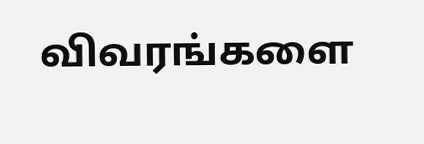விவரங்களை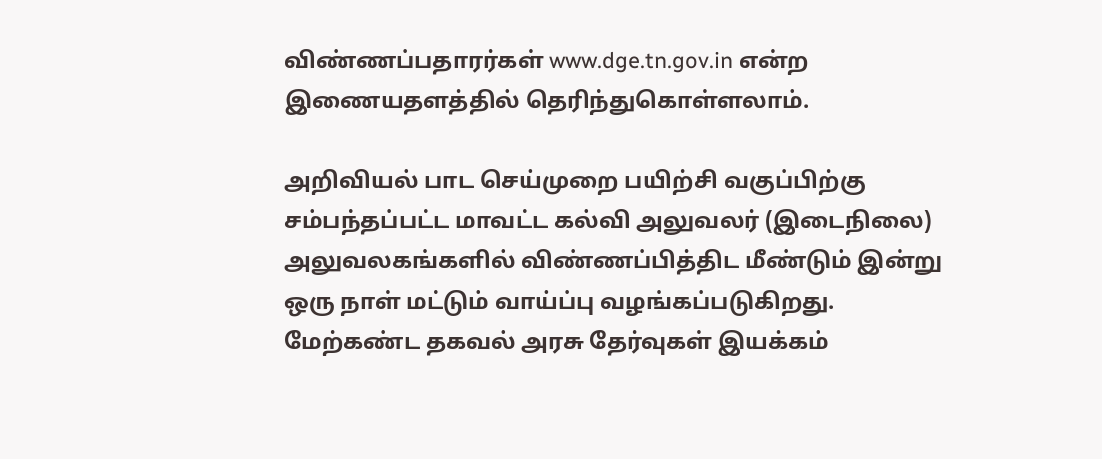விண்ணப்பதாரர்கள் www.dge.tn.gov.in என்ற இணையதளத்தில் தெரிந்துகொள்ளலாம்.

அறிவியல் பாட செய்முறை பயிற்சி வகுப்பிற்கு சம்பந்தப்பட்ட மாவட்ட கல்வி அலுவலர் (இடைநிலை) அலுவலகங்களில் விண்ணப்பித்திட மீண்டும் இன்று ஒரு நாள் மட்டும் வாய்ப்பு வழங்கப்படுகிறது. மேற்கண்ட தகவல் அரசு தேர்வுகள் இயக்கம்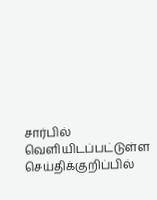சார்பில் வெளியிடப்பட்டுள்ள செய்திக்குறிப்பில்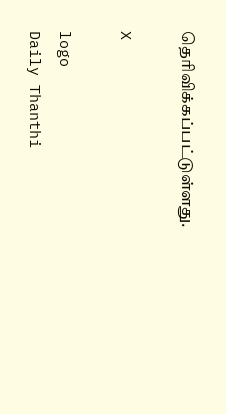தெரிவிக்கப்பட்டுள்ளது.

X

logo
Daily Thanthi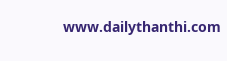www.dailythanthi.com